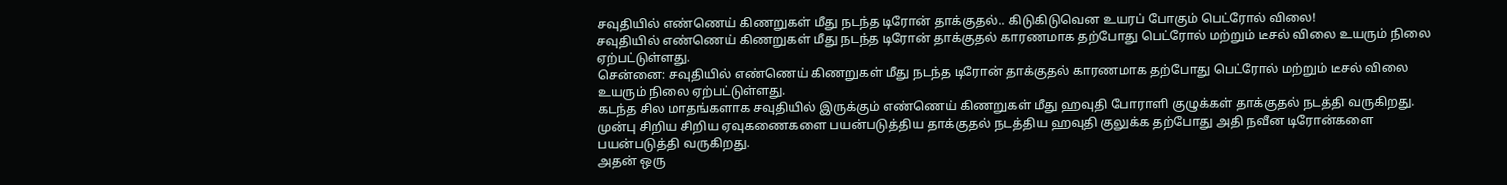சவுதியில் எண்ணெய் கிணறுகள் மீது நடந்த டிரோன் தாக்குதல்.. கிடுகிடுவென உயரப் போகும் பெட்ரோல் விலை!
சவுதியில் எண்ணெய் கிணறுகள் மீது நடந்த டிரோன் தாக்குதல் காரணமாக தற்போது பெட்ரோல் மற்றும் டீசல் விலை உயரும் நிலை ஏற்பட்டுள்ளது.
சென்னை: சவுதியில் எண்ணெய் கிணறுகள் மீது நடந்த டிரோன் தாக்குதல் காரணமாக தற்போது பெட்ரோல் மற்றும் டீசல் விலை உயரும் நிலை ஏற்பட்டுள்ளது.
கடந்த சில மாதங்களாக சவுதியில் இருக்கும் எண்ணெய் கிணறுகள் மீது ஹவுதி போராளி குழுக்கள் தாக்குதல் நடத்தி வருகிறது. முன்பு சிறிய சிறிய ஏவுகணைகளை பயன்படுத்திய தாக்குதல் நடத்திய ஹவுதி குலுக்க தற்போது அதி நவீன டிரோன்களை பயன்படுத்தி வருகிறது.
அதன் ஒரு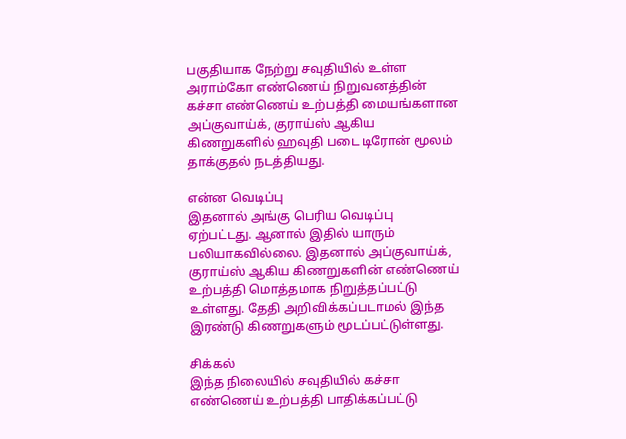பகுதியாக நேற்று சவுதியில் உள்ள அராம்கோ எண்ணெய் நிறுவனத்தின் கச்சா எண்ணெய் உற்பத்தி மையங்களான அப்குவாய்க், குராய்ஸ் ஆகிய கிணறுகளில் ஹவுதி படை டிரோன் மூலம் தாக்குதல் நடத்தியது.

என்ன வெடிப்பு
இதனால் அங்கு பெரிய வெடிப்பு ஏற்பட்டது. ஆனால் இதில் யாரும் பலியாகவில்லை. இதனால் அப்குவாய்க், குராய்ஸ் ஆகிய கிணறுகளின் எண்ணெய் உற்பத்தி மொத்தமாக நிறுத்தப்பட்டு உள்ளது. தேதி அறிவிக்கப்படாமல் இந்த இரண்டு கிணறுகளும் மூடப்பட்டுள்ளது.

சிக்கல்
இந்த நிலையில் சவுதியில் கச்சா எண்ணெய் உற்பத்தி பாதிக்கப்பட்டு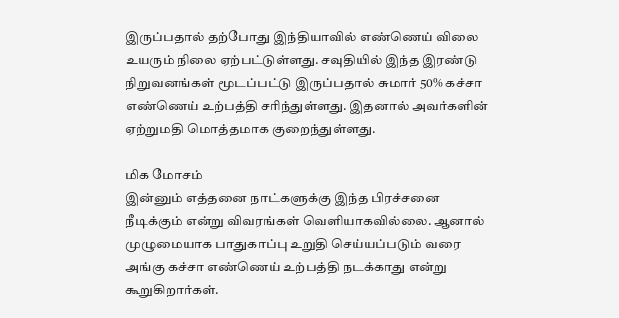இருப்பதால் தற்போது இந்தியாவில் எண்ணெய் விலை உயரும் நிலை ஏற்பட்டுள்ளது. சவுதியில் இந்த இரண்டு நிறுவனங்கள் மூடப்பட்டு இருப்பதால் சுமார் 50% கச்சா எண்ணெய் உற்பத்தி சரிந்துள்ளது. இதனால் அவர்களின் ஏற்றுமதி மொத்தமாக குறைந்துள்ளது.

மிக மோசம்
இன்னும் எத்தனை நாட்களுக்கு இந்த பிரச்சனை நீடிக்கும் என்று விவரங்கள் வெளியாகவில்லை. ஆனால் முழுமையாக பாதுகாப்பு உறுதி செய்யப்படும் வரை அங்கு கச்சா எண்ணெய் உற்பத்தி நடக்காது என்று கூறுகிறார்கள்.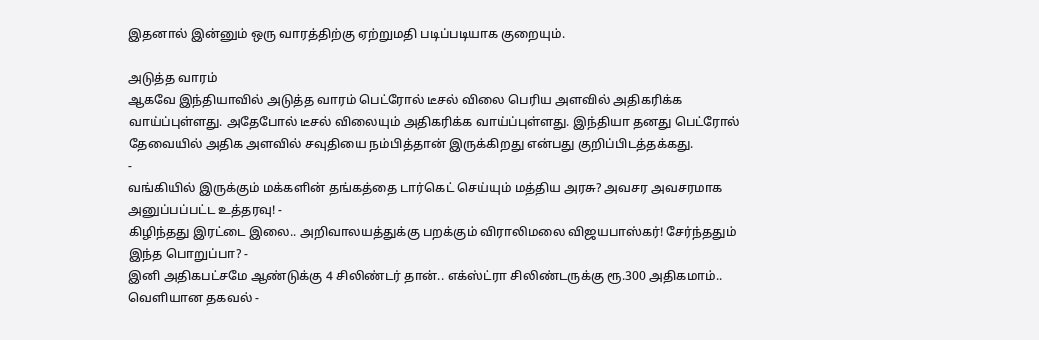இதனால் இன்னும் ஒரு வாரத்திற்கு ஏற்றுமதி படிப்படியாக குறையும்.

அடுத்த வாரம்
ஆகவே இந்தியாவில் அடுத்த வாரம் பெட்ரோல் டீசல் விலை பெரிய அளவில் அதிகரிக்க வாய்ப்புள்ளது. அதேபோல் டீசல் விலையும் அதிகரிக்க வாய்ப்புள்ளது. இந்தியா தனது பெட்ரோல் தேவையில் அதிக அளவில் சவுதியை நம்பித்தான் இருக்கிறது என்பது குறிப்பிடத்தக்கது.
-
வங்கியில் இருக்கும் மக்களின் தங்கத்தை டார்கெட் செய்யும் மத்திய அரசு? அவசர அவசரமாக அனுப்பப்பட்ட உத்தரவு! -
கிழிந்தது இரட்டை இலை.. அறிவாலயத்துக்கு பறக்கும் விராலிமலை விஜயபாஸ்கர்! சேர்ந்ததும் இந்த பொறுப்பா? -
இனி அதிகபட்சமே ஆண்டுக்கு 4 சிலிண்டர் தான்.. எக்ஸ்ட்ரா சிலிண்டருக்கு ரூ.300 அதிகமாம்.. வெளியான தகவல் -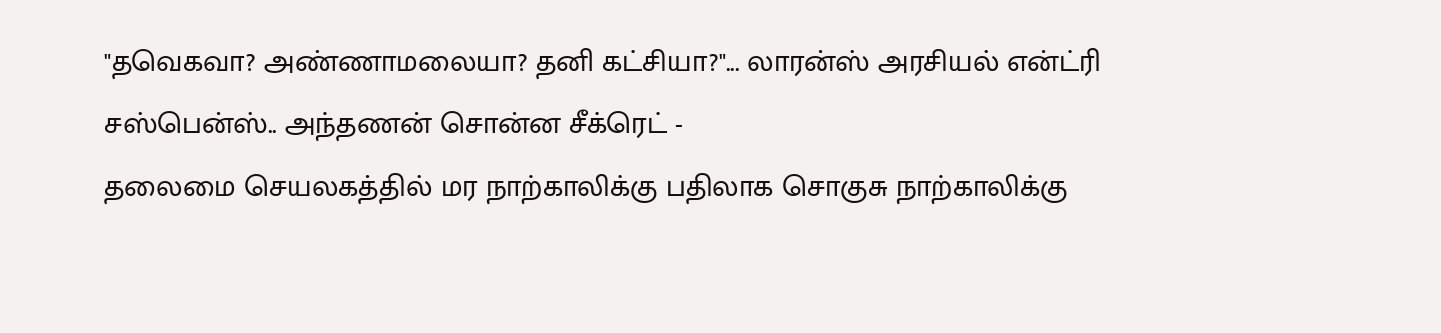"தவெகவா? அண்ணாமலையா? தனி கட்சியா?"... லாரன்ஸ் அரசியல் என்ட்ரி சஸ்பென்ஸ்.. அந்தணன் சொன்ன சீக்ரெட் -
தலைமை செயலகத்தில் மர நாற்காலிக்கு பதிலாக சொகுசு நாற்காலிக்கு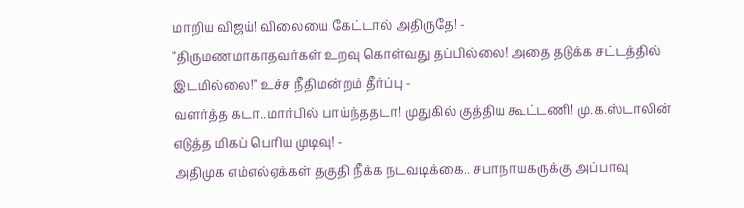மாறிய விஜய்! விலையை கேட்டால் அதிருதே! -
"திருமணமாகாதவர்கள் உறவு கொள்வது தப்பில்லை! அதை தடுக்க சட்டத்தில் இடமில்லை!" உச்ச நீதிமன்றம் தீர்ப்பு -
வளர்த்த கடா..மார்பில் பாய்ந்ததடா! முதுகில் குத்திய கூட்டணி! மு.க.ஸ்டாலின் எடுத்த மிகப் பெரிய முடிவு! -
அதிமுக எம்எல்ஏக்கள் தகுதி நீக்க நடவடிக்கை.. சபாநாயகருக்கு அப்பாவு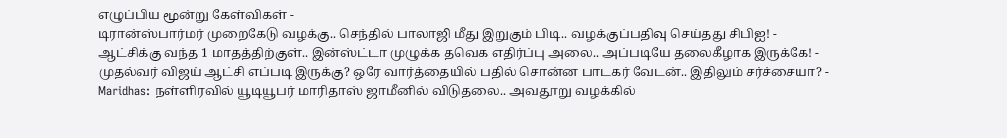எழுப்பிய மூன்று கேள்விகள் -
டிரான்ஸ்பார்மர் முறைகேடு வழக்கு.. செந்தில் பாலாஜி மீது இறுகும் பிடி.. வழக்குப்பதிவு செய்தது சிபிஐ! -
ஆட்சிக்கு வந்த 1 மாதத்திற்குள்.. இன்ஸ்ட்டா முழுக்க தவெக எதிர்ப்பு அலை.. அப்படியே தலைகீழாக இருக்கே! -
முதல்வர் விஜய் ஆட்சி எப்படி இருக்கு? ஒரே வார்த்தையில் பதில் சொன்ன பாடகர் வேடன்.. இதிலும் சர்ச்சையா? -
Maridhas: நள்ளிரவில் யூடியூபர் மாரிதாஸ் ஜாமீனில் விடுதலை.. அவதூறு வழக்கில்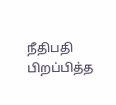நீதிபதி பிறப்பித்த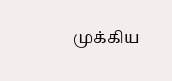முக்கிய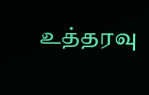உத்தரவு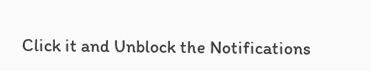Click it and Unblock the Notifications